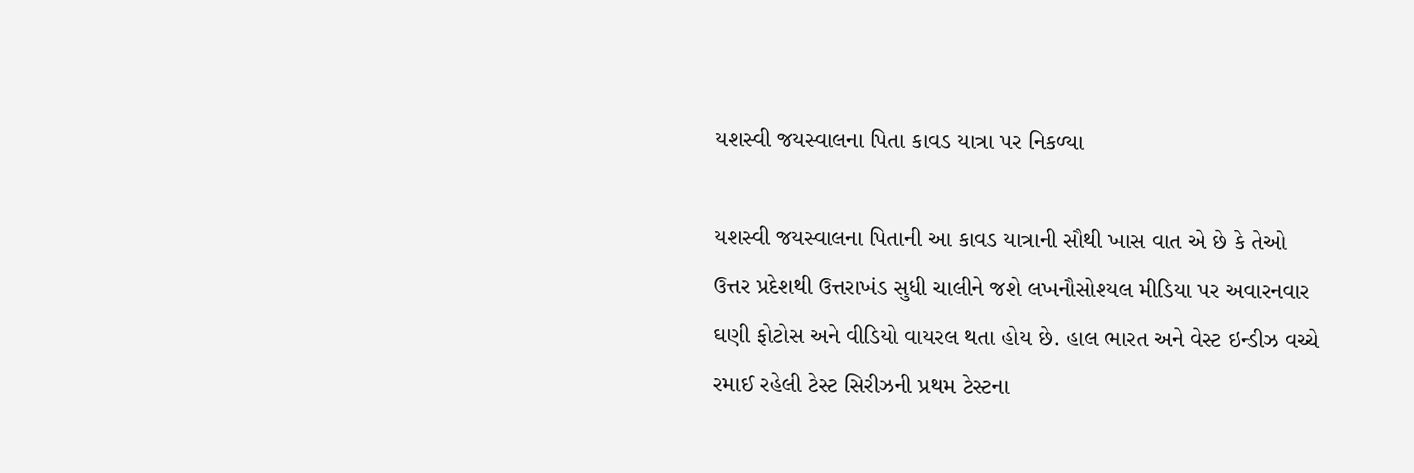યશસ્વી જયસ્વાલના પિતા કાવડ યાત્રા પર નિકળ્યા

યશસ્વી જયસ્વાલના પિતાની આ કાવડ યાત્રાની સૌથી ખાસ વાત એ છે કે તેઓ ઉત્તર પ્રદેશથી ઉત્તરાખંડ સુધી ચાલીને જશે લખનૌસોશ્યલ મીડિયા પર અવારનવાર ઘણી ફોટોસ અને વીડિયો વાયરલ થતા હોય છે. હાલ ભારત અને વેસ્ટ ઇન્ડીઝ વચ્ચે રમાઈ રહેલી ટેસ્ટ સિરીઝની પ્રથમ ટેસ્ટના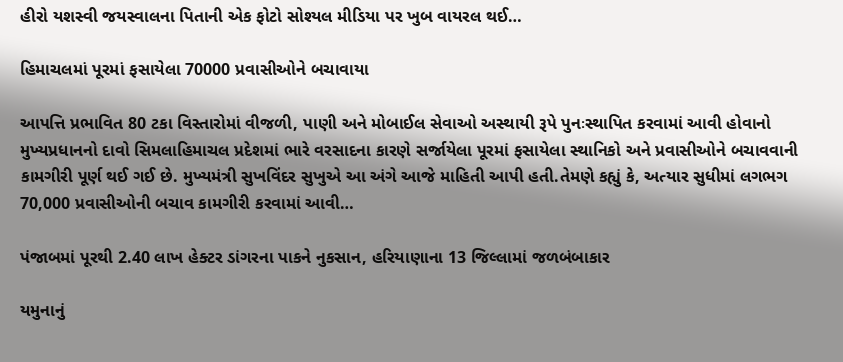હીરો યશસ્વી જયસ્વાલના પિતાની એક ફોટો સોશ્યલ મીડિયા પર ખુબ વાયરલ થઈ…

હિમાચલમાં પૂરમાં ફસાયેલા 70000 પ્રવાસીઓને બચાવાયા

આપત્તિ પ્રભાવિત 80 ટકા વિસ્તારોમાં વીજળી, પાણી અને મોબાઈલ સેવાઓ અસ્થાયી રૂપે પુનઃસ્થાપિત કરવામાં આવી હોવાનો મુખ્યપ્રધાનનો દાવો સિમલાહિમાચલ પ્રદેશમાં ભારે વરસાદના કારણે સર્જાયેલા પૂરમાં ફસાયેલા સ્થાનિકો અને પ્રવાસીઓને બચાવવાની કામગીરી પૂર્ણ થઈ ગઈ છે. મુખ્યમંત્રી સુખવિંદર સુખુએ આ અંગે આજે માહિતી આપી હતી.તેમણે કહ્યું કે, અત્યાર સુધીમાં લગભગ 70,000 પ્રવાસીઓની બચાવ કામગીરી કરવામાં આવી…

પંજાબમાં પૂરથી 2.40 લાખ હેક્ટર ડાંગરના પાકને નુકસાન, હરિયાણાના 13 જિલ્લામાં જળબંબાકાર

યમુનાનું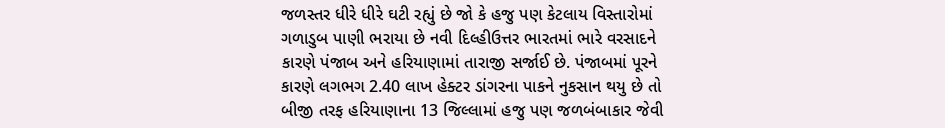જળસ્તર ધીરે ધીરે ઘટી રહ્યું છે જો કે હજુ પણ કેટલાય વિસ્તારોમાં ગળાડુબ પાણી ભરાયા છે નવી દિલ્હીઉત્તર ભારતમાં ભારે વરસાદને કારણે પંજાબ અને હરિયાણામાં તારાજી સર્જાઈ છે. પંજાબમાં પૂરને કારણે લગભગ 2.40 લાખ હેક્ટર ડાંગરના પાકને નુકસાન થયુ છે તો બીજી તરફ હરિયાણાના 13 જિલ્લામાં હજુ પણ જળબંબાકાર જેવી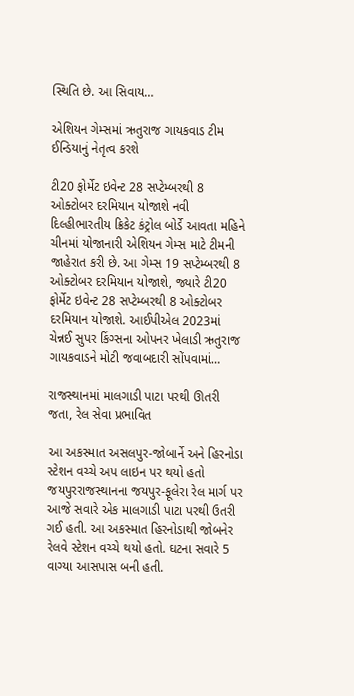સ્થિતિ છે. આ સિવાય…

એશિયન ગેમ્સમાં ઋતુરાજ ગાયકવાડ ટીમ ઈન્ડિયાનું નેતૃત્વ કરશે

ટી20 ફોર્મેટ ઇવેન્ટ 28 સપ્ટેમ્બરથી 8 ઓક્ટોબર દરમિયાન યોજાશે નવી દિલ્હીભારતીય ક્રિકેટ કંટ્રોલ બોર્ડે આવતા મહિને ચીનમાં યોજાનારી એશિયન ગેમ્સ માટે ટીમની જાહેરાત કરી છે. આ ગેમ્સ 19 સપ્ટેમ્બરથી 8 ઓક્ટોબર દરમિયાન યોજાશે, જ્યારે ટી20 ફોર્મેટ ઇવેન્ટ 28 સપ્ટેમ્બરથી 8 ઓક્ટોબર દરમિયાન યોજાશે. આઈપીએલ 2023માં ચેન્નઈ સુપર કિંગ્સના ઓપનર ખેલાડી ઋતુરાજ ગાયકવાડને મોટી જવાબદારી સોંપવામાં…

રાજસ્થાનમાં માલગાડી પાટા પરથી ઊતરી જતા, રેલ સેવા પ્રભાવિત

આ અકસ્માત અસલપુર-જોબાર્ને અને હિરનોડા સ્ટેશન વચ્ચે અપ લાઇન પર થયો હતો જયપુરરાજસ્થાનના જયપુર-ફૂલેરા રેલ માર્ગ પર આજે સવારે એક માલગાડી પાટા પરથી ઉતરી ગઈ હતી. આ અકસ્માત હિરનોડાથી જોબનેર રેલવે સ્ટેશન વચ્ચે થયો હતો. ઘટના સવારે 5 વાગ્યા આસપાસ બની હતી.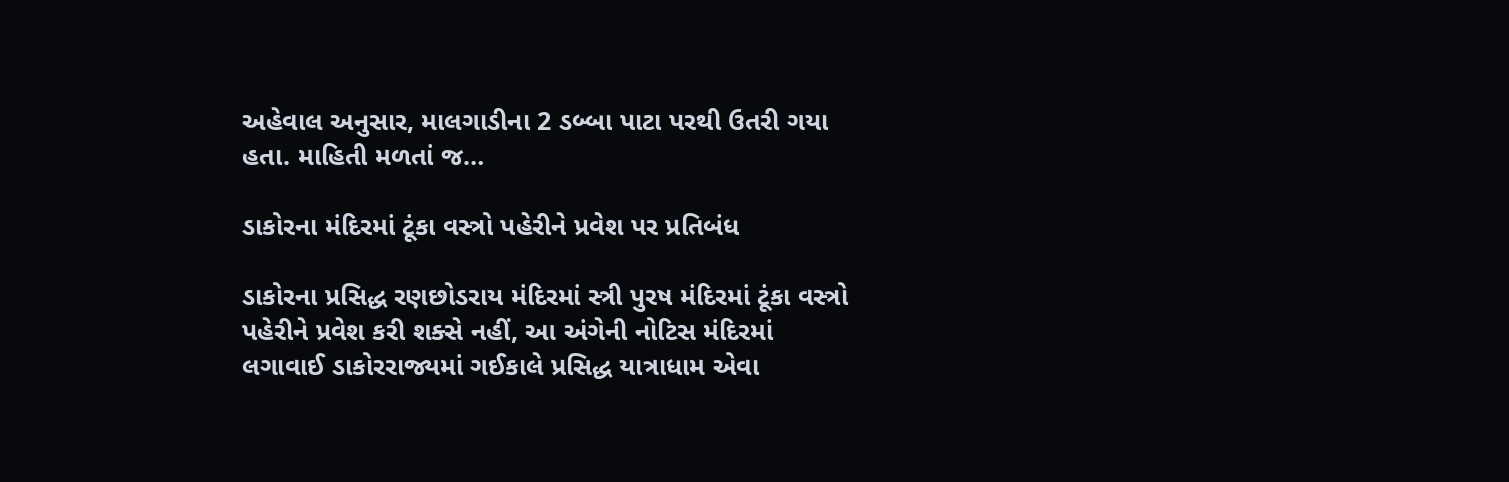અહેવાલ અનુસાર, માલગાડીના 2 ડબ્બા પાટા પરથી ઉતરી ગયા હતા. માહિતી મળતાં જ…

ડાકોરના મંદિરમાં ટૂંકા વસ્ત્રો પહેરીને પ્રવેશ પર પ્રતિબંધ

ડાકોરના પ્રસિદ્ધ રણછોડરાય મંદિરમાં સ્ત્રી પુરષ મંદિરમાં ટૂંકા વસ્ત્રો પહેરીને પ્રવેશ કરી શક્સે નહીં, આ અંગેની નોટિસ મંદિરમાં લગાવાઈ ડાકોરરાજ્યમાં ગઈકાલે પ્રસિદ્ધ યાત્રાધામ એવા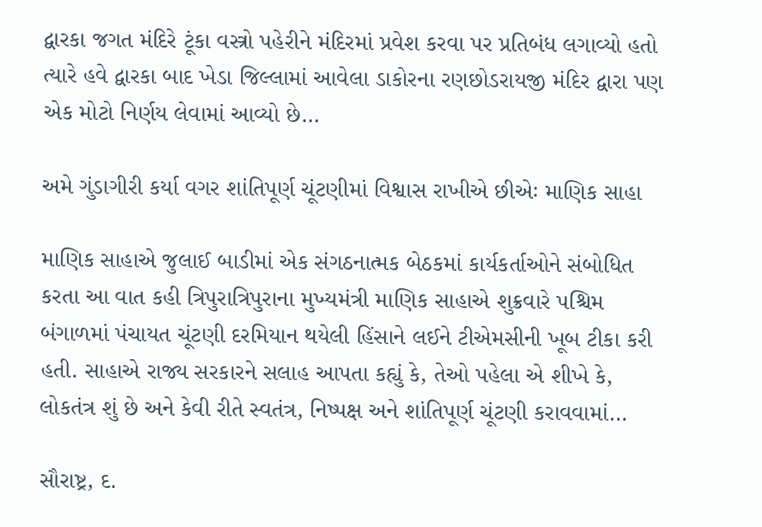દ્વારકા જગત મંદિરે ટૂંકા વસ્ત્રો પહેરીને મંદિરમાં પ્રવેશ કરવા પર પ્રતિબંધ લગાવ્યો હતો ત્યારે હવે દ્વારકા બાદ ખેડા જિલ્લામાં આવેલા ડાકોરના રણછોડરાયજી મંદિર દ્વારા પણ એક મોટો નિર્ણય લેવામાં આવ્યો છે…

અમે ગુંડાગીરી કર્યા વગર શાંતિપૂર્ણ ચૂંટણીમાં વિશ્વાસ રાખીએ છીએઃ માણિક સાહા

માણિક સાહાએ જુલાઈ બાડીમાં એક સંગઠનાત્મક બેઠકમાં કાર્યકર્તાઓને સંબોધિત કરતા આ વાત કહી ત્રિપુરાત્રિપુરાના મુખ્યમંત્રી માણિક સાહાએ શુક્રવારે પશ્ચિમ બંગાળમાં પંચાયત ચૂંટણી દરમિયાન થયેલી હિંસાને લઈને ટીએમસીની ખૂબ ટીકા કરી હતી. સાહાએ રાજ્ય સરકારને સલાહ આપતા કહ્યું કે, તેઓ પહેલા એ શીખે કે, લોકતંત્ર શું છે અને કેવી રીતે સ્વતંત્ર, નિષ્પક્ષ અને શાંતિપૂર્ણ ચૂંટણી કરાવવામાં…

સૌરાષ્ટ્ર, દ.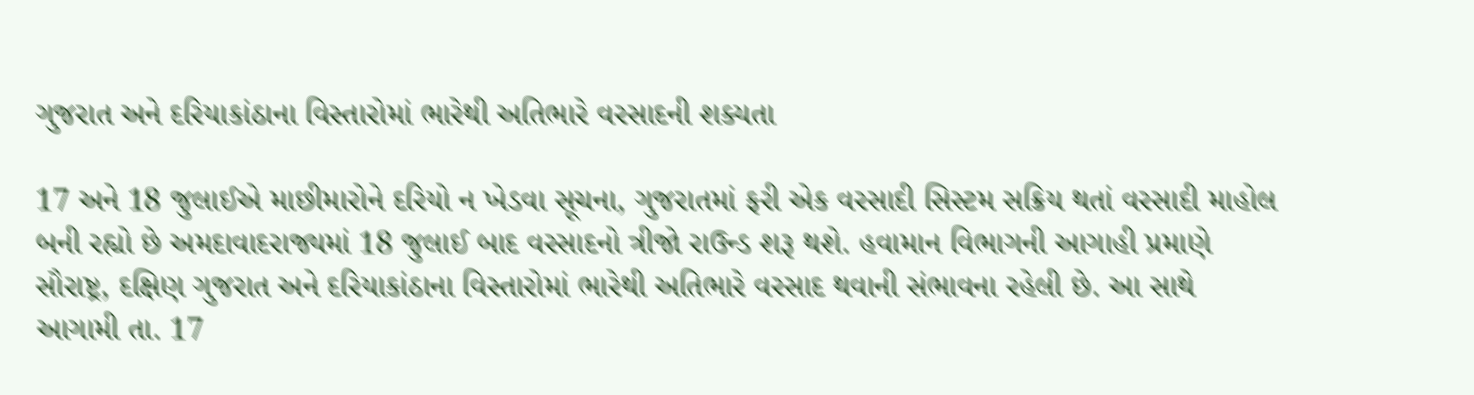ગુજરાત અને દરિયાકાંઠાના વિસ્તારોમાં ભારેથી અતિભારે વરસાદની શક્યતા

17 અને 18 જુલાઈએ માછીમારોને દરિયો ન ખેડવા સૂચના, ગુજરાતમાં ફરી એક વરસાદી સિસ્ટમ સક્રિય થતાં વરસાદી માહોલ બની રહ્યો છે અમદાવાદરાજ્યમાં 18 જુલાઈ બાદ વરસાદનો ત્રીજો રાઉન્ડ શરૂ થશે. હવામાન વિભાગની આગાહી પ્રમાણે સૌરાષ્ટ્ર, દક્ષિણ ગુજરાત અને દરિયાકાંઠાના વિસ્તારોમાં ભારેથી અતિભારે વરસાદ થવાની સંભાવના રહેલી છે. આ સાથે આગામી તા. 17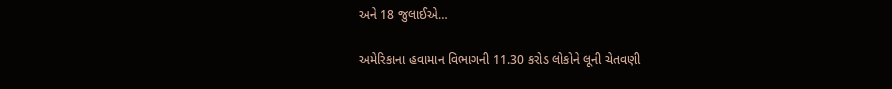અને 18 જુલાઈએ…

અમેરિકાના હવામાન વિભાગની 11.30 કરોડ લોકોને લૂની ચેતવણી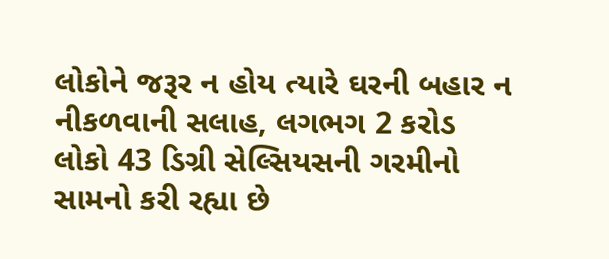લોકોને જરૂર ન હોય ત્યારે ઘરની બહાર ન નીકળવાની સલાહ, લગભગ 2 કરોડ લોકો 43 ડિગ્રી સેલ્સિયસની ગરમીનો સામનો કરી રહ્યા છે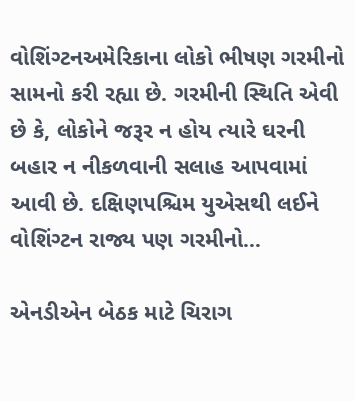વોશિંગ્ટનઅમેરિકાના લોકો ભીષણ ગરમીનો સામનો કરી રહ્યા છે. ગરમીની સ્થિતિ એવી છે કે, લોકોને જરૂર ન હોય ત્યારે ઘરની બહાર ન નીકળવાની સલાહ આપવામાં આવી છે. દક્ષિણપશ્ચિમ યુએસથી લઈને વોશિંગ્ટન રાજ્ય પણ ગરમીનો…

એનડીએન બેઠક માટે ચિરાગ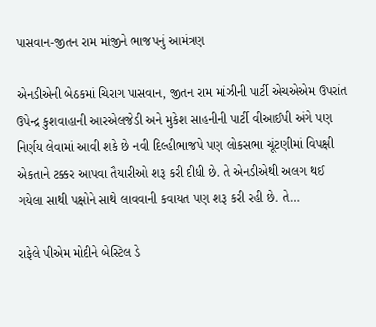પાસવાન-જીતન રામ માંજીને ભાજપનું આમંત્રણ

એનડીએની બેઠકમાં ચિરાગ પાસવાન, જીતન રામ માંઝીની પાર્ટી એચએએમ ઉપરાંત ઉપેન્દ્ર કુશવાહાની આરએલજેડી અને મુકેશ સાહનીની પાર્ટી વીઆઈપી અંગે પણ નિર્ણય લેવામાં આવી શકે છે નવી દિલ્હીભાજપે પણ લોકસભા ચૂંટણીમાં વિપક્ષી એકતાને ટક્કર આપવા તૈયારીઓ શરૂ કરી દીધી છે. તે એનડીએથી અલગ થઈ ગયેલા સાથી પક્ષોને સાથે લાવવાની કવાયત પણ શરૂ કરી રહી છે. તે…

રાફેલે પીએમ મોદીને બેસ્ટિલ ડે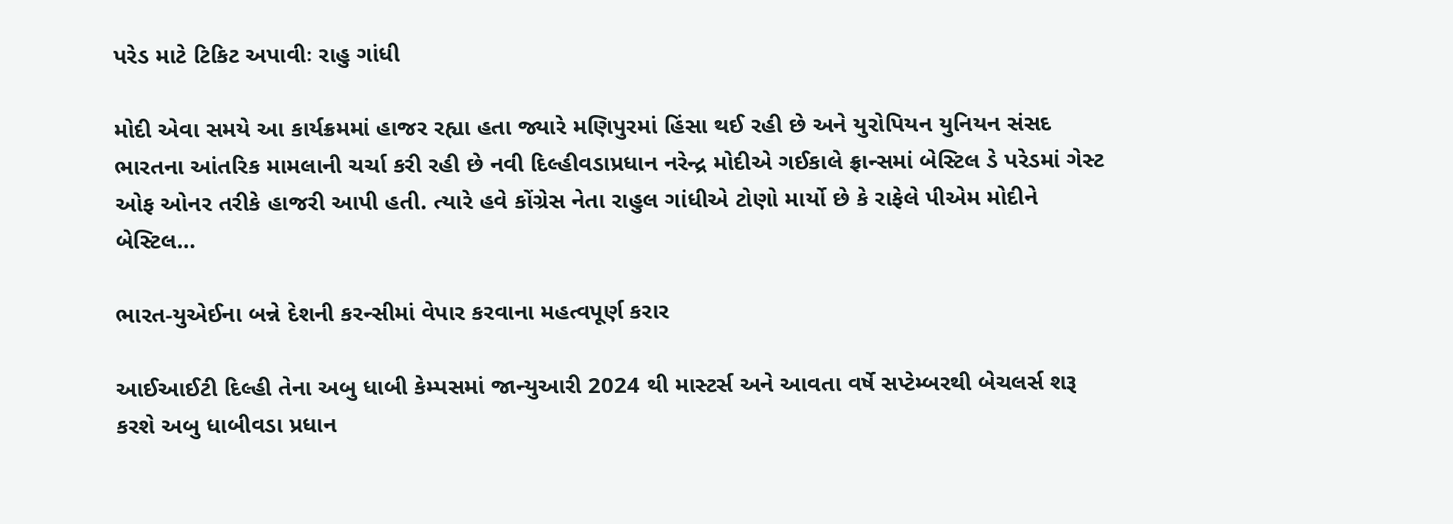પરેડ માટે ટિકિટ અપાવીઃ રાહુ ગાંધી

મોદી એવા સમયે આ કાર્યક્રમમાં હાજર રહ્યા હતા જ્યારે મણિપુરમાં હિંસા થઈ રહી છે અને યુરોપિયન યુનિયન સંસદ ભારતના આંતરિક મામલાની ચર્ચા કરી રહી છે નવી દિલ્હીવડાપ્રધાન નરેન્દ્ર મોદીએ ગઈકાલે ફ્રાન્સમાં બેસ્ટિલ ડે પરેડમાં ગેસ્ટ ઓફ ઓનર તરીકે હાજરી આપી હતી. ત્યારે હવે કોંગ્રેસ નેતા રાહુલ ગાંધીએ ટોણો માર્યો છે કે રાફેલે પીએમ મોદીને બેસ્ટિલ…

ભારત-યુએઈના બન્ને દેશની કરન્સીમાં વેપાર કરવાના મહત્વપૂર્ણ કરાર

આઈઆઈટી દિલ્હી તેના અબુ ધાબી કેમ્પસમાં જાન્યુઆરી 2024 થી માસ્ટર્સ અને આવતા વર્ષે સપ્ટેમ્બરથી બેચલર્સ શરૂ કરશે અબુ ધાબીવડા પ્રધાન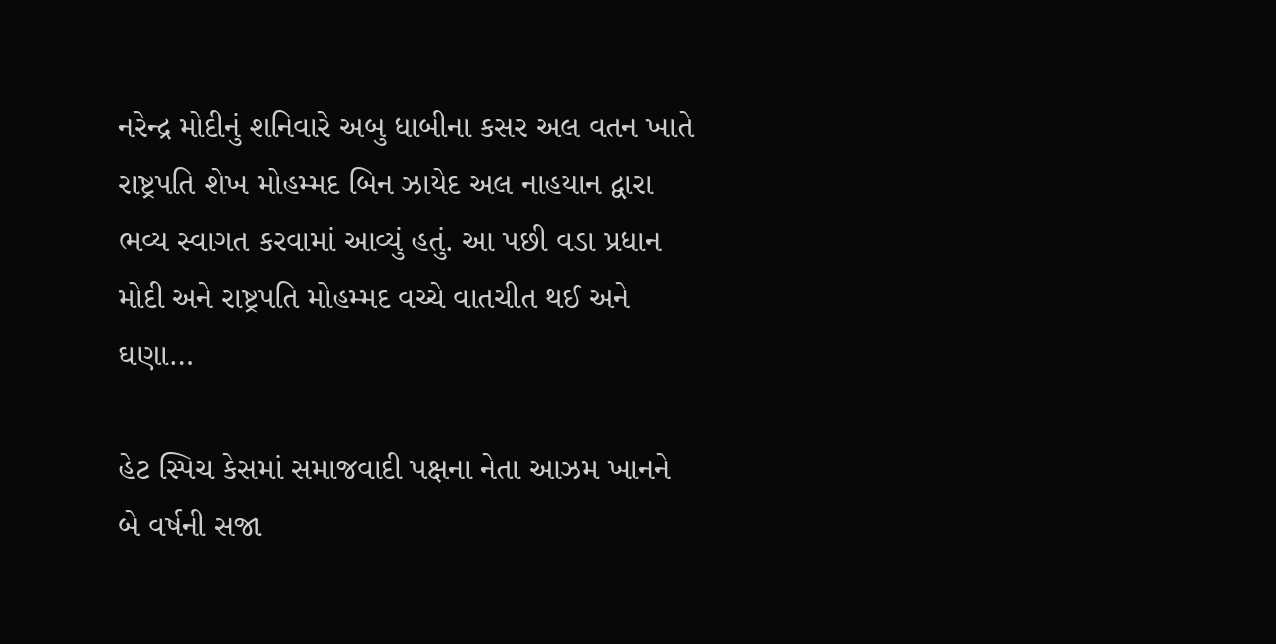નરેન્દ્ર મોદીનું શનિવારે અબુ ધાબીના કસર અલ વતન ખાતે રાષ્ટ્રપતિ શેખ મોહમ્મદ બિન ઝાયેદ અલ નાહયાન દ્વારા ભવ્ય સ્વાગત કરવામાં આવ્યું હતું. આ પછી વડા પ્રધાન મોદી અને રાષ્ટ્રપતિ મોહમ્મદ વચ્ચે વાતચીત થઈ અને ઘણા…

હેટ સ્પિચ કેસમાં સમાજવાદી પક્ષના નેતા આઝમ ખાનને બે વર્ષની સજા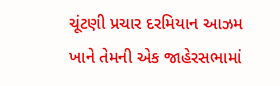ચૂંટણી પ્રચાર દરમિયાન આઝમ ખાને તેમની એક જાહેરસભામાં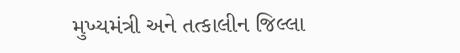મુખ્યમંત્રી અને તત્કાલીન જિલ્લા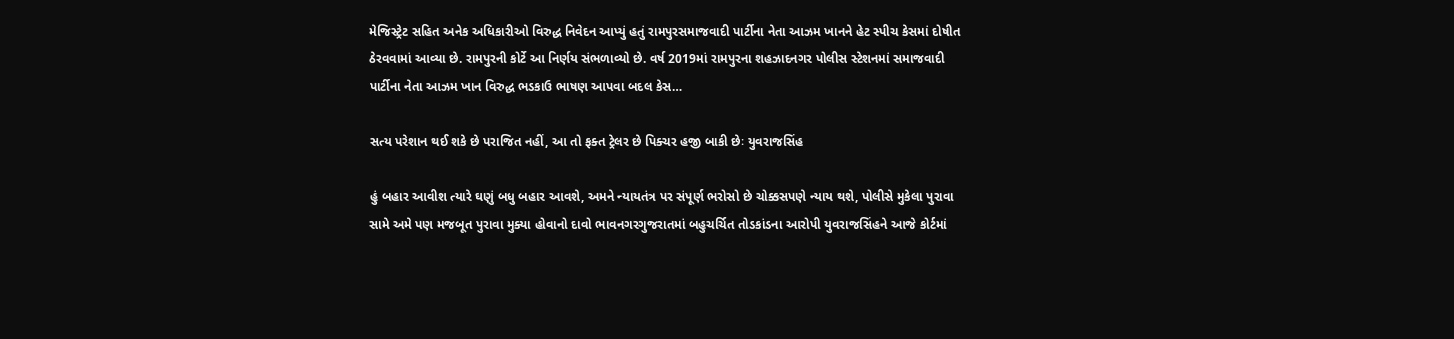મેજિસ્ટ્રેટ સહિત અનેક અધિકારીઓ વિરુદ્ધ નિવેદન આપ્યું હતું રામપુરસમાજવાદી પાર્ટીના નેતા આઝમ ખાનને હેટ સ્પીચ કેસમાં દોષીત ઠેરવવામાં આવ્યા છે. રામપુરની કોર્ટે આ નિર્ણય સંભળાવ્યો છે. વર્ષ 2019માં રામપુરના શહઝાદનગર પોલીસ સ્ટેશનમાં સમાજવાદી પાર્ટીના નેતા આઝમ ખાન વિરુદ્ધ ભડકાઉ ભાષણ આપવા બદલ કેસ…

સત્ય પરેશાન થઈ શકે છે પરાજિત નહીં, આ તો ફક્ત ટ્રેલર છે પિક્ચર હજી બાકી છેઃ યુવરાજસિંહ

હું બહાર આવીશ ત્યારે ઘણું બધુ બહાર આવશે, અમને ન્યાયતંત્ર પર સંપૂર્ણ ભરોસો છે ચોક્કસપણે ન્યાય થશે, પોલીસે મુકેલા પુરાવા સામે અમે પણ મજબૂત પુરાવા મુક્યા હોવાનો દાવો ભાવનગરગુજરાતમાં બહુચર્ચિત તોડકાંડના આરોપી યુવરાજસિંહને આજે કોર્ટમાં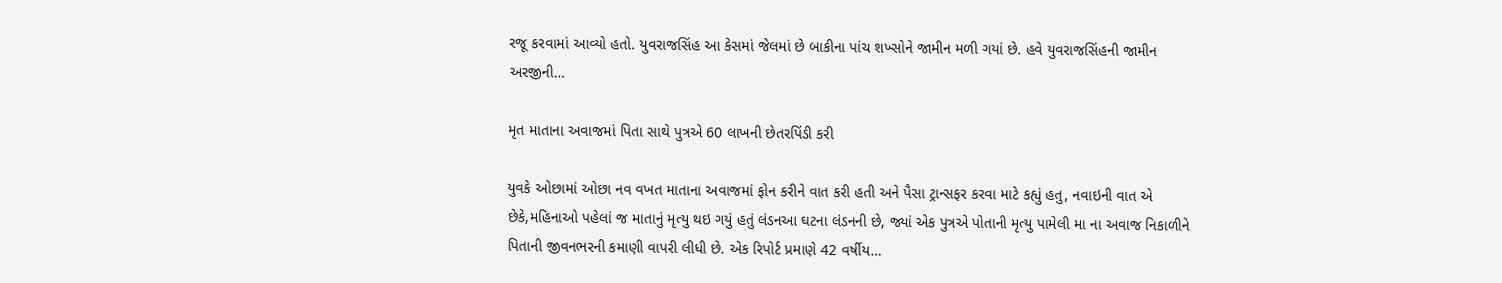રજૂ કરવામાં આવ્યો હતો. યુવરાજસિંહ આ કેસમાં જેલમાં છે બાકીના પાંચ શખ્સોને જામીન મળી ગયાં છે. હવે યુવરાજસિંહની જામીન અરજીની…

મૃત માતાના અવાજમાં પિતા સાથે પુત્રએ 60 લાખની છેતરપિંડી કરી

યુવકે ઓછામાં ઓછા નવ વખત માતાના અવાજમાં ફોન કરીને વાત કરી હતી અને પૈસા ટ્રાન્સફર કરવા માટે કહ્યું હતુ, નવાઇની વાત એ છેકે,મહિનાઓ પહેલાં જ માતાનું મૃત્યુ થઇ ગયું હતું લંડનઆ ઘટના લંડનની છે, જ્યાં એક પુત્રએ પોતાની મૃત્યુ પામેલી મા ના અવાજ નિકાળીને પિતાની જીવનભરની કમાણી વાપરી લીધી છે. એક રિપોર્ટ પ્રમાણે 42 વર્ષીય…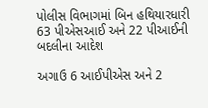પોલીસ વિભાગમાં બિન હથિયારધારી 63 પીએસઆઈ અને 22 પીઆઈની બદલીના આદેશ

અગાઉ 6 આઈપીએસ અને 2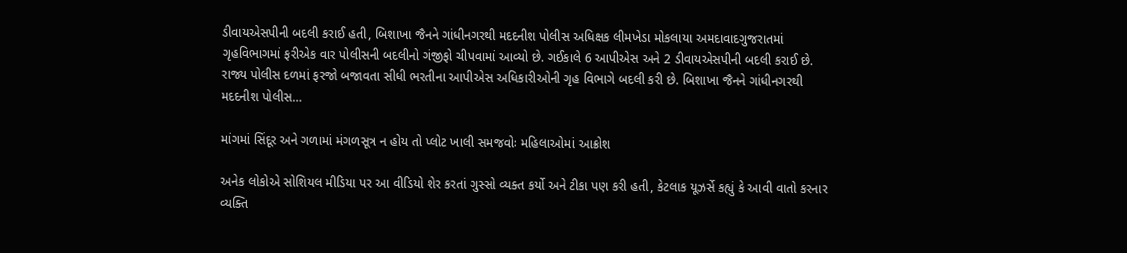ડીવાયએસપીની બદલી કરાઈ હતી, બિશાખા જૈનને ગાંધીનગરથી મદદનીશ પોલીસ અધિક્ષક લીમખેડા મોકલાયા અમદાવાદગુજરાતમાં ગૃહવિભાગમાં ફરીએક વાર પોલીસની બદલીનો ગંજીફો ચીપવામાં આવ્યો છે. ગઈકાલે 6 આપીએસ અને 2 ડીવાયએસપીની બદલી કરાઈ છે. રાજ્ય પોલીસ દળમાં ફરજો બજાવતા સીધી ભરતીના આપીએસ અધિકારીઓની ગૃહ વિભાગે બદલી કરી છે. બિશાખા જૈનને ગાંધીનગરથી મદદનીશ પોલીસ…

માંગમાં સિંદૂર અને ગળામાં મંગળસૂત્ર ન હોય તો પ્લોટ ખાલી સમજવોઃ મહિલાઓમાં આક્રોશ

અનેક લોકોએ સોશિયલ મીડિયા પર આ વીડિયો શેર કરતાં ગુસ્સો વ્યક્ત કર્યો અને ટીકા પણ કરી હતી, કેટલાક યૂઝર્સે કહ્યું કે આવી વાતો કરનાર વ્યક્તિ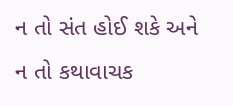ન તો સંત હોઈ શકે અને ન તો કથાવાચક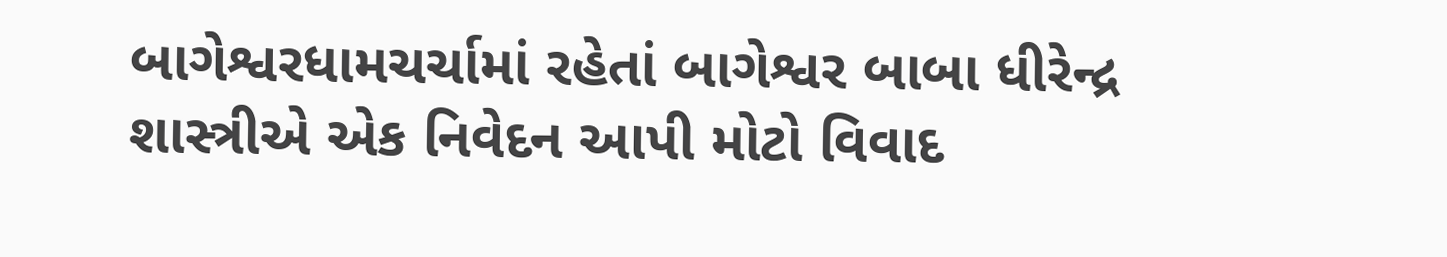બાગેશ્વરધામચર્ચામાં રહેતાં બાગેશ્વર બાબા ધીરેન્દ્ર શાસ્ત્રીએ એક નિવેદન આપી મોટો વિવાદ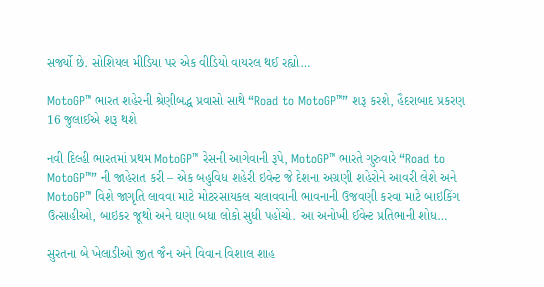સર્જ્યો છે. સોશિયલ મીડિયા પર એક વીડિયો વાયરલ થઈ રહ્યો…

MotoGP™ ભારત શહેરની શ્રેણીબદ્ધ પ્રવાસો સાથે “Road to MotoGP™” શરૂ કરશે, હૈદરાબાદ પ્રકરણ 16 જુલાઈએ શરૂ થશે

નવી દિલ્હી ભારતમાં પ્રથમ MotoGP™ રેસની આગેવાની રૂપે, MotoGP™ ભારતે ગુરુવારે “Road to MotoGP™” ની જાહેરાત કરી – એક બહુવિધ શહેરી ઇવેન્ટ જે દેશના અગ્રણી શહેરોને આવરી લેશે અને MotoGP™ વિશે જાગૃતિ લાવવા માટે મોટરસાયકલ ચલાવવાની ભાવનાની ઉજવણી કરવા માટે બાઇકિંગ ઉત્સાહીઓ, બાઇકર જૂથો અને ઘણા બધા લોકો સુધી પહોંચો. આ અનોખી ઈવેન્ટ પ્રતિભાની શોધ…

સુરતના બે ખેલાડીઓ જીત જૈન અને વિવાન વિશાલ શાહ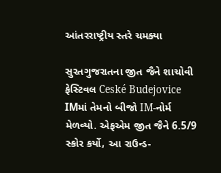આંતરરાષ્ટ્રીય સ્તરે ચમક્યા

સુરતગુજરાતના જીત જૈને શાચોવી ફેસ્ટિવલ Ceské Budejovice IMમાં તેમનો બીજો IM-નોર્મ મેળવ્યો. એફએમ જીત જૈને 6.5/9 સ્કોર કર્યો, આ રાઉન્ડ-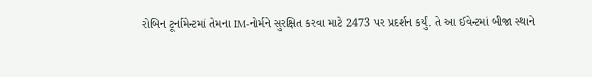રોબિન ટૂર્નામેન્ટમાં તેમના IM-નોર્મને સુરક્ષિત કરવા માટે 2473 પર પ્રદર્શન કર્યું. તે આ ઈવેન્ટમાં બીજા સ્થાને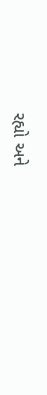રહ્યો અને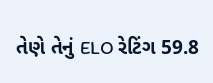તેણે તેનું ELO રેટિંગ 59.8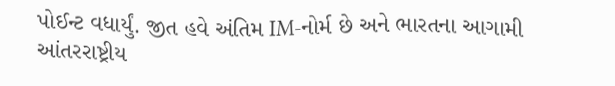પોઈન્ટ વધાર્યું. જીત હવે અંતિમ IM-નોર્મ છે અને ભારતના આગામી આંતરરાષ્ટ્રીય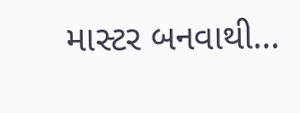માસ્ટર બનવાથી…